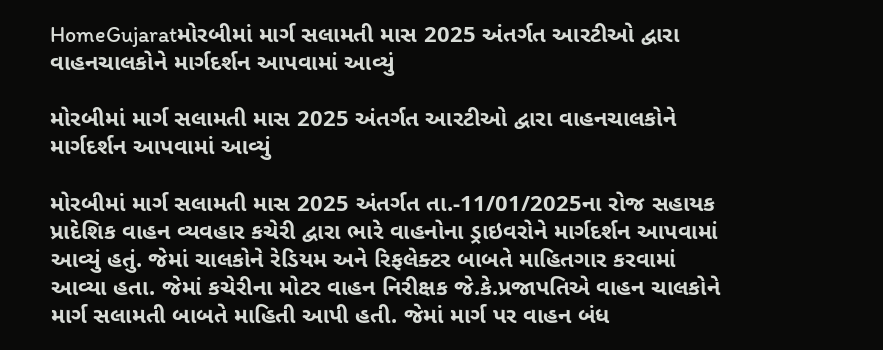HomeGujaratમોરબીમાં માર્ગ સલામતી માસ 2025 અંતર્ગત આરટીઓ દ્વારા વાહનચાલકોને માર્ગદર્શન આપવામાં આવ્યું

મોરબીમાં માર્ગ સલામતી માસ 2025 અંતર્ગત આરટીઓ દ્વારા વાહનચાલકોને માર્ગદર્શન આપવામાં આવ્યું

મોરબીમાં માર્ગ સલામતી માસ 2025 અંતર્ગત તા.-11/01/2025ના રોજ સહાયક પ્રાદેશિક વાહન વ્યવહાર કચેરી દ્વારા ભારે વાહનોના ડ્રાઇવરોને માર્ગદર્શન આપવામાં આવ્યું હતું. જેમાં ચાલકોને રેડિયમ અને રિફલેક્ટર બાબતે માહિતગાર કરવામાં આવ્યા હતા. જેમાં કચેરીના મોટર વાહન નિરીક્ષક જે.કે.પ્રજાપતિએ વાહન ચાલકોને માર્ગ સલામતી બાબતે માહિતી આપી હતી. જેમાં માર્ગ પર વાહન બંધ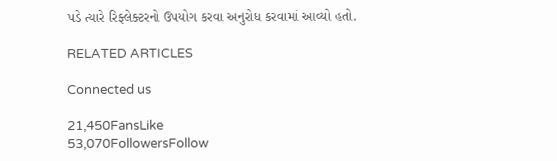પડે ત્યારે રિફ્લેક્ટરનો ઉપયોગ કરવા અનુરોધ કરવામાં આવ્યો હતો.

RELATED ARTICLES

Connected us

21,450FansLike
53,070FollowersFollow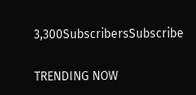3,300SubscribersSubscribe

TRENDING NOW